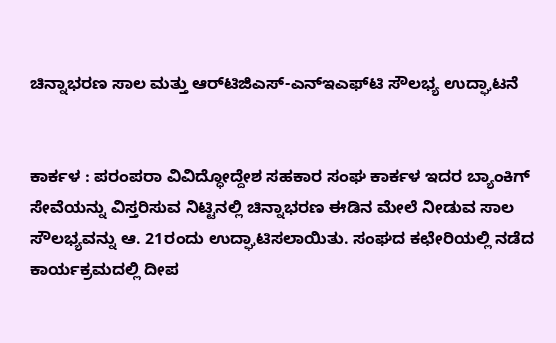ಚಿನ್ನಾಭರಣ ಸಾಲ ಮತ್ತು ಆರ್‌ಟಿಜಿಎಸ್-ಎನ್‌ಇಎಫ್‌ಟಿ ಸೌಲಭ್ಯ ಉದ್ಘಾಟನೆ


ಕಾರ್ಕಳ : ಪರಂಪರಾ ವಿವಿದ್ಧೋದ್ದೇಶ ಸಹಕಾರ ಸಂಘ ಕಾರ್ಕಳ ಇದರ ಬ್ಯಾಂಕಿಗ್ ಸೇವೆಯನ್ನು ವಿಸ್ತರಿಸುವ ನಿಟ್ಟಿನಲ್ಲಿ ಚಿನ್ನಾಭರಣ ಈಡಿನ ಮೇಲೆ ನೀಡುವ ಸಾಲ ಸೌಲಭ್ಯವನ್ನು ಆ. 21ರಂದು ಉದ್ಘಾಟಿಸಲಾಯಿತು. ಸಂಘದ ಕಛೇರಿಯಲ್ಲಿ ನಡೆದ ಕಾರ್ಯಕ್ರಮದಲ್ಲಿ ದೀಪ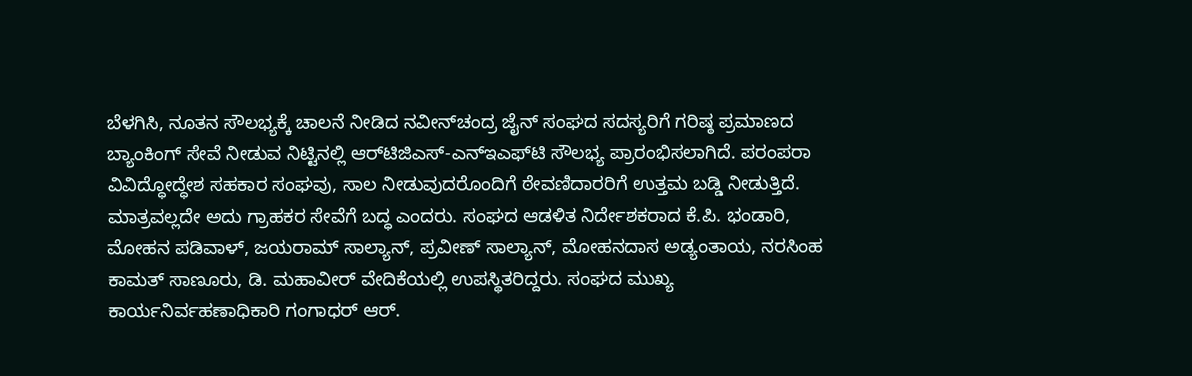ಬೆಳಗಿಸಿ, ನೂತನ ಸೌಲಭ್ಯಕ್ಕೆ ಚಾಲನೆ ನೀಡಿದ ನವೀನ್‍ಚಂದ್ರ ಜೈನ್ ಸಂಘದ ಸದಸ್ಯರಿಗೆ ಗರಿಷ್ಠ ಪ್ರಮಾಣದ ಬ್ಯಾಂಕಿಂಗ್ ಸೇವೆ ನೀಡುವ ನಿಟ್ಟಿನಲ್ಲಿ ಆರ್‌ಟಿಜಿಎಸ್-ಎನ್‌ಇಎಫ್‌ಟಿ ಸೌಲಭ್ಯ ಪ್ರಾರಂಭಿಸಲಾಗಿದೆ. ಪರಂಪರಾ ವಿವಿದ್ಧೋದ್ಧೇಶ ಸಹಕಾರ ಸಂಘವು, ಸಾಲ ನೀಡುವುದರೊಂದಿಗೆ ಠೇವಣಿದಾರರಿಗೆ ಉತ್ತಮ ಬಡ್ಡಿ ನೀಡುತ್ತಿದೆ. ಮಾತ್ರವಲ್ಲದೇ ಅದು ಗ್ರಾಹಕರ ಸೇವೆಗೆ ಬದ್ಧ ಎಂದರು. ಸಂಘದ ಆಡಳಿತ ನಿರ್ದೇಶಕರಾದ ಕೆ.ಪಿ. ಭಂಡಾರಿ, ಮೋಹನ ಪಡಿವಾಳ್, ಜಯರಾಮ್ ಸಾಲ್ಯಾನ್, ಪ್ರವೀಣ್ ಸಾಲ್ಯಾನ್, ಮೋಹನದಾಸ ಅಡ್ಯಂತಾಯ, ನರಸಿಂಹ ಕಾಮತ್ ಸಾಣೂರು, ಡಿ. ಮಹಾವೀರ್ ವೇದಿಕೆಯಲ್ಲಿ ಉಪಸ್ಥಿತರಿದ್ದರು. ಸಂಘದ ಮುಖ್ಯ ಕಾರ್ಯನಿರ್ವಹಣಾಧಿಕಾರಿ ಗಂಗಾಧರ್ ಆರ್.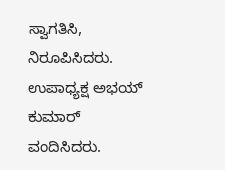ಸ್ವಾಗತಿಸಿ, ನಿರೂಪಿಸಿದರು. ಉಪಾಧ್ಯಕ್ಷ ಅಭಯ್ ಕುಮಾರ್ ವಂದಿಸಿದರು.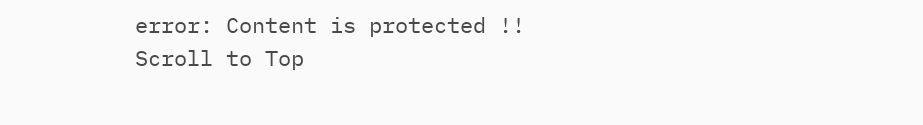error: Content is protected !!
Scroll to Top